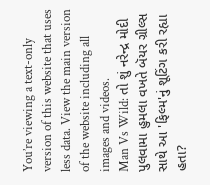You’re viewing a text-only version of this website that uses less data. View the main version of the website including all images and videos.
Man Vs Wild: તો શું નરેન્દ્ર મોદી પુલવામા હુમલા વખતે બૅયર ગ્રીલ્સ સાથે આ 'ફિલ્મ'નું શૂટિંગ કરી રહ્યા હતા?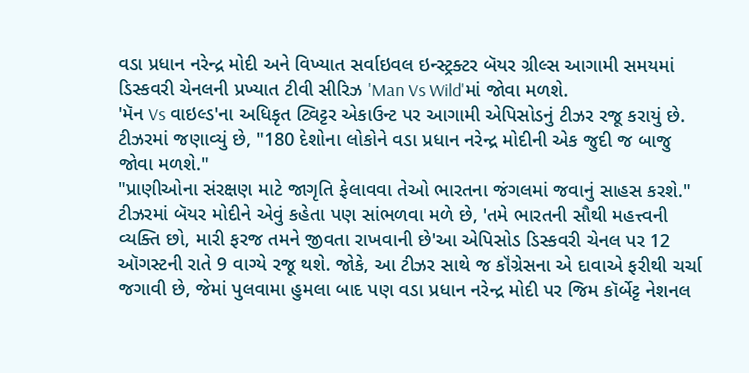વડા પ્રધાન નરેન્દ્ર મોદી અને વિખ્યાત સર્વાઇવલ ઇન્સ્ટ્રક્ટર બૅયર ગ્રીલ્સ આગામી સમયમાં ડિસ્કવરી ચેનલની પ્રખ્યાત ટીવી સીરિઝ 'Man Vs Wild'માં જોવા મળશે.
'મૅન Vs વાઇલ્ડ'ના અધિકૃત ટ્વિટ્ટર એકાઉન્ટ પર આગામી એપિસોડનું ટીઝર રજૂ કરાયું છે.
ટીઝરમાં જણાવ્યું છે, "180 દેશોના લોકોને વડા પ્રધાન નરેન્દ્ર મોદીની એક જુદી જ બાજુ જોવા મળશે."
"પ્રાણીઓના સંરક્ષણ માટે જાગૃતિ ફેલાવવા તેઓ ભારતના જંગલમાં જવાનું સાહસ કરશે." ટીઝરમાં બૅયર મોદીને એવું કહેતા પણ સાંભળવા મળે છે, 'તમે ભારતની સૌથી મહત્ત્વની વ્યક્તિ છો, મારી ફરજ તમને જીવતા રાખવાની છે'આ એપિસોડ ડિસ્કવરી ચેનલ પર 12 ઑગસ્ટની રાતે 9 વાગ્યે રજૂ થશે. જોકે, આ ટીઝર સાથે જ કૉંગ્રેસના એ દાવાએ ફરીથી ચર્ચા જગાવી છે, જેમાં પુલવામા હુમલા બાદ પણ વડા પ્રધાન નરેન્દ્ર મોદી પર જિમ કૉર્બેટ્ટ નેશનલ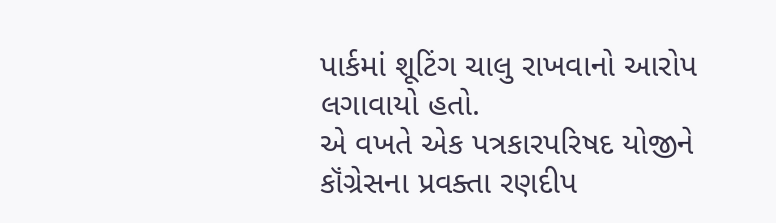પાર્કમાં શૂટિંગ ચાલુ રાખવાનો આરોપ લગાવાયો હતો.
એ વખતે એક પત્રકારપરિષદ યોજીને કૉંગ્રેસના પ્રવક્તા રણદીપ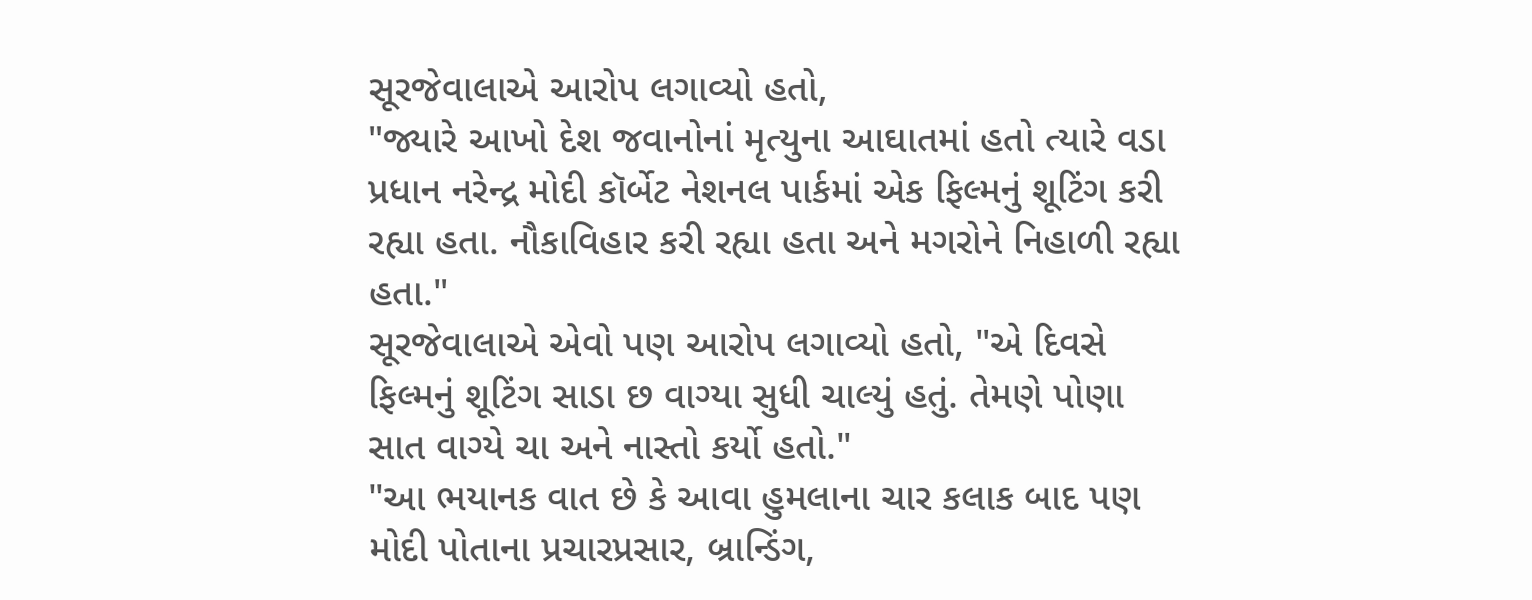સૂરજેવાલાએ આરોપ લગાવ્યો હતો,
"જ્યારે આખો દેશ જવાનોનાં મૃત્યુના આઘાતમાં હતો ત્યારે વડા પ્રધાન નરેન્દ્ર મોદી કૉર્બેટ નેશનલ પાર્કમાં એક ફિલ્મનું શૂટિંગ કરી રહ્યા હતા. નૌકાવિહાર કરી રહ્યા હતા અને મગરોને નિહાળી રહ્યા હતા."
સૂરજેવાલાએ એવો પણ આરોપ લગાવ્યો હતો, "એ દિવસે ફિલ્મનું શૂટિંગ સાડા છ વાગ્યા સુધી ચાલ્યું હતું. તેમણે પોણા સાત વાગ્યે ચા અને નાસ્તો કર્યો હતો."
"આ ભયાનક વાત છે કે આવા હુમલાના ચાર કલાક બાદ પણ મોદી પોતાના પ્રચારપ્રસાર, બ્રાન્ડિંગ,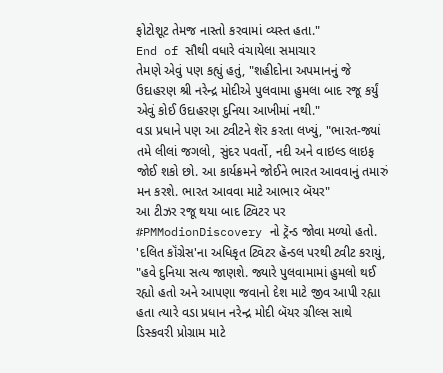ફોટોશૂટ તેમજ નાસ્તો કરવામાં વ્યસ્ત હતા."
End of સૌથી વધારે વંચાયેલા સમાચાર
તેમણે એવું પણ કહ્યું હતું, "શહીદોના અપમાનનું જે ઉદાહરણ શ્રી નરેન્દ્ર મોદીએ પુલવામા હુમલા બાદ રજૂ કર્યું એવું કોઈ ઉદાહરણ દુનિયા આખીમાં નથી."
વડા પ્રધાને પણ આ ટ્વીટને શૅર કરતા લખ્યું, "ભારત-જ્યાં તમે લીલાં જગલો, સુંદર પવર્તો, નદી અને વાઇલ્ડ લાઇફ જોઈ શકો છો. આ કાર્યક્રમને જોઈને ભારત આવવાનું તમારું મન કરશે. ભારત આવવા માટે આભાર બૅયર"
આ ટીઝર રજૂ થયા બાદ ટ્વિટર પર #PMModionDiscovery નો ટ્રૅન્ડ જોવા મળ્યો હતો.
'દલિત કૉંગ્રેસ'ના અધિકૃત ટ્વિટર હૅન્ડલ પરથી ટ્વીટ કરાયું, "હવે દુનિયા સત્ય જાણશે. જ્યારે પુલવામામાં હુમલો થઈ રહ્યો હતો અને આપણા જવાનો દેશ માટે જીવ આપી રહ્યા હતા ત્યારે વડા પ્રધાન નરેન્દ્ર મોદી બૅયર ગ્રીલ્સ સાથે ડિસ્કવરી પ્રોગ્રામ માટે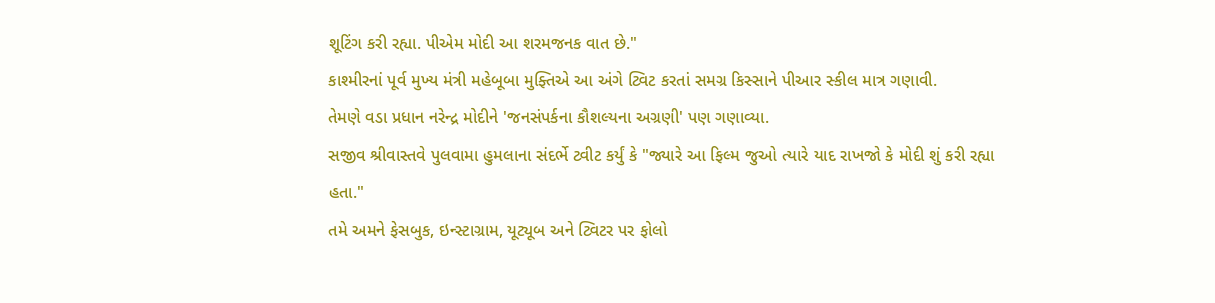શૂટિંગ કરી રહ્યા. પીએમ મોદી આ શરમજનક વાત છે."
કાશ્મીરનાં પૂર્વ મુખ્ય મંત્રી મહેબૂબા મુફ્તિએ આ અંગે ટ્વિટ કરતાં સમગ્ર કિસ્સાને પીઆર સ્કીલ માત્ર ગણાવી.
તેમણે વડા પ્રધાન નરેન્દ્ર મોદીને 'જનસંપર્કના કૌશલ્યના અગ્રણી' પણ ગણાવ્યા.
સજીવ શ્રીવાસ્તવે પુલવામા હુમલાના સંદર્ભે ટ્વીટ કર્યું કે "જ્યારે આ ફિલ્મ જુઓ ત્યારે યાદ રાખજો કે મોદી શું કરી રહ્યા હતા."
તમે અમને ફેસબુક, ઇન્સ્ટાગ્રામ, યૂટ્યૂબ અને ટ્વિટર પર ફોલો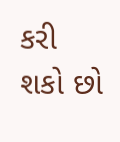કરી શકો છો